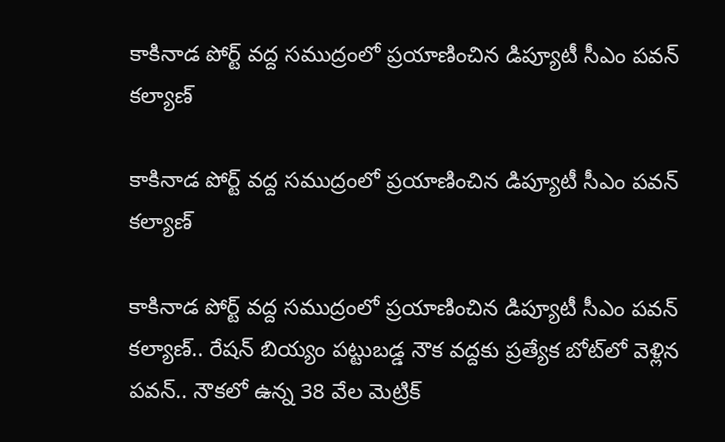కాకినాడ పోర్ట్‌ వద్ద సముద్రంలో ప్రయాణించిన డిప్యూటీ సీఎం పవన్‌ కల్యాణ్‌

కాకినాడ పోర్ట్‌ వద్ద సముద్రంలో ప్రయాణించిన డిప్యూటీ సీఎం పవన్‌ కల్యాణ్‌

కాకినాడ పోర్ట్‌ వద్ద సముద్రంలో ప్రయాణించిన డిప్యూటీ సీఎం పవన్‌ కల్యాణ్‌.. రేషన్‌ బియ్యం పట్టుబడ్డ నౌక వద్దకు ప్రత్యేక బోట్‌లో వెళ్లిన పవన్‌.. నౌకలో ఉన్న 38 వేల మెట్రిక్‌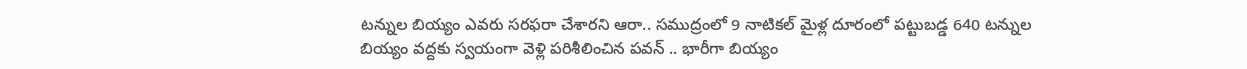టన్నుల బియ్యం ఎవరు సరఫరా చేశారని ఆరా.. సముద్రంలో 9 నాటికల్‌ మైళ్ల దూరంలో పట్టుబడ్డ 640 టన్నుల బియ్యం వద్దకు స్వయంగా వెళ్లి పరిశీలించిన పవన్‌ .. భారీగా బియ్యం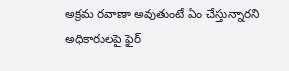అక్రమ రవాణా అవుతుంటే ఏం చేస్తున్నారని అధికారులపై ఫైర్‌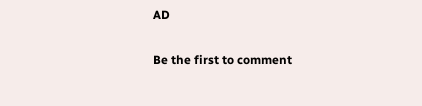AD

Be the first to comment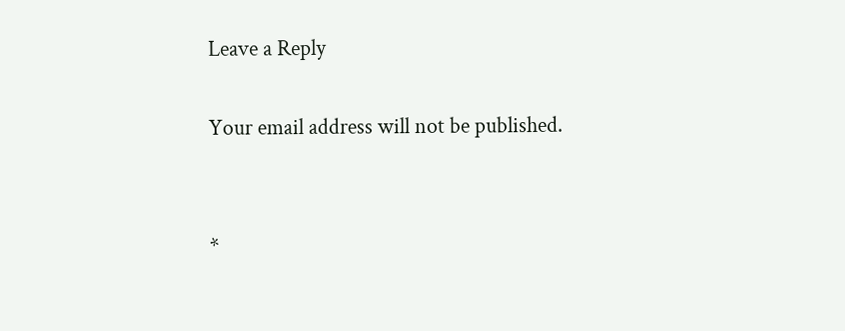Leave a Reply

Your email address will not be published.


*